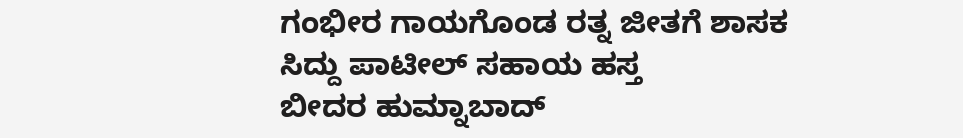ಗಂಭೀರ ಗಾಯಗೊಂಡ ರತ್ನ ಜೀತಗೆ ಶಾಸಕ ಸಿದ್ದು ಪಾಟೀಲ್ ಸಹಾಯ ಹಸ್ತ
ಬೀದರ ಹುಮ್ನಾಬಾದ್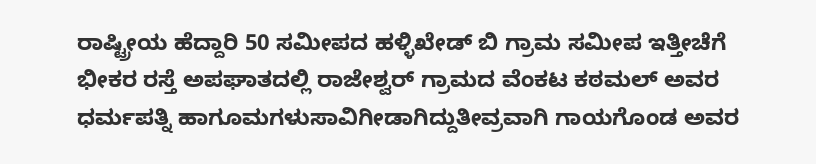ರಾಷ್ಟ್ರೀಯ ಹೆದ್ದಾರಿ 50 ಸಮೀಪದ ಹಳ್ಳಿಖೇಡ್ ಬಿ ಗ್ರಾಮ ಸಮೀಪ ಇತ್ತೀಚೆಗೆ ಭೀಕರ ರಸ್ತೆ ಅಪಘಾತದಲ್ಲಿ ರಾಜೇಶ್ವರ್ ಗ್ರಾಮದ ವೆಂಕಟ ಕಠಮಲ್ ಅವರ ಧರ್ಮಪತ್ನಿ ಹಾಗೂಮಗಳುಸಾವಿಗೀಡಾಗಿದ್ದುತೀವ್ರವಾಗಿ ಗಾಯಗೊಂಡ ಅವರ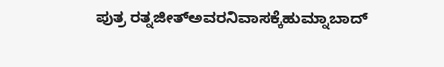ಪುತ್ರ ರತ್ನಜೀತ್ಅವರನಿವಾಸಕ್ಕೆಹುಮ್ನಾಬಾದ್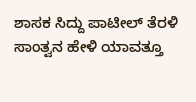ಶಾಸಕ ಸಿದ್ದು ಪಾಟೀಲ್ ತೆರಳಿ
ಸಾಂತ್ವನ ಹೇಳಿ ಯಾವತ್ತೂ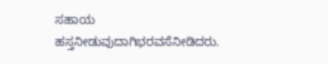ಸಹಾಯ
ಹಸ್ತನೀಡುವುದಾಗಿಭರವಸೆನೀಡಿದರು.